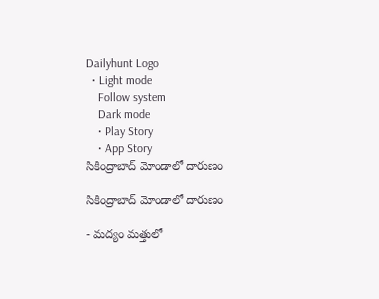Dailyhunt Logo
  • Light mode
    Follow system
    Dark mode
    • Play Story
    • App Story
సికింద్రాబాద్ మోండాలో దారుణం

సికింద్రాబాద్ మోండాలో దారుణం

- మద్యం మత్తులో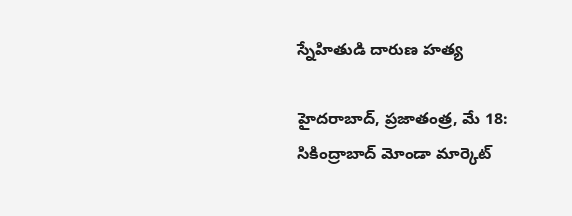స్నేహితుడి దారుణ హత్య

హైదరాబాద్, ప్రజాతంత్ర, మే 18: సికింద్రాబాద్ మోండా మార్కెట్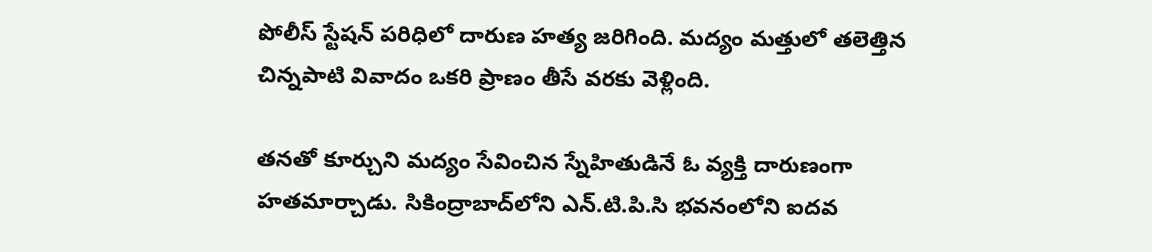పోలీస్ స్టేషన్ పరిధిలో దారుణ హత్య జరిగింది. మద్యం మత్తులో తలెత్తిన చిన్నపాటి వివాదం ఒకరి ప్రాణం తీసే వరకు వెళ్లింది.

తనతో కూర్చుని మద్యం సేవించిన స్నేహితుడినే ఓ వ్యక్తి దారుణంగా హతమార్చాడు. సికింద్రాబాద్‌లోని ఎన్.టి.పి.సి భవనంలోని ఐదవ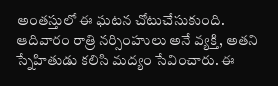అంతస్తులో ఈ ఘటన చోటుచేసుకుంది. ఆదివారం రాత్రి నర్సింహులు అనే వ్యక్తి, అతని స్నేహితుడు కలిసి మద్యం సేవించారు. ఈ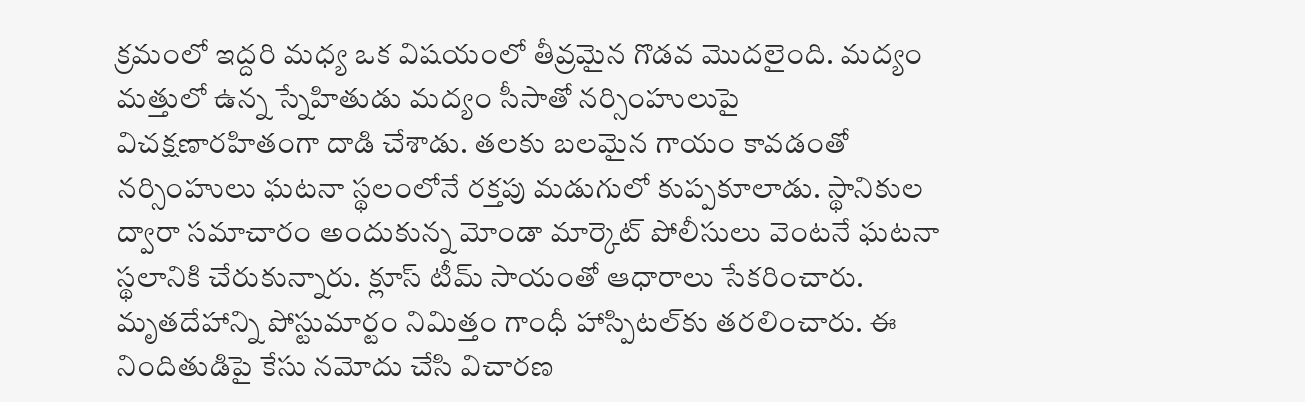క్రమంలో ఇద్దరి మధ్య ఒక విషయంలో తీవ్రమైన గొడవ మొదలైంది. మద్యం మత్తులో ఉన్న స్నేహితుడు మద్యం సీసాతో నర్సింహులుపై విచక్షణారహితంగా దాడి చేశాడు. తలకు బలమైన గాయం కావడంతో నర్సింహులు ఘటనా స్థలంలోనే రక్తపు మడుగులో కుప్పకూలాడు. స్థానికుల ద్వారా సమాచారం అందుకున్న మోండా మార్కెట్ పోలీసులు వెంటనే ఘటనా స్థలానికి చేరుకున్నారు. క్లూస్ టీమ్ సాయంతో ఆధారాలు సేకరించారు. మృతదేహాన్ని పోస్టుమార్టం నిమిత్తం గాంధీ హాస్పిటల్‌కు తరలించారు. ఈ నిందితుడిపై కేసు నమోదు చేసి విచారణ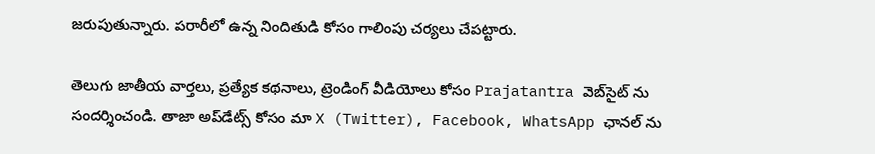జరుపుతున్నారు. పరారీలో ఉన్న నిందితుడి కోసం గాలింపు చర్యలు చేపట్టారు.

తెలుగు జాతీయ వార్తలు, ప్రత్యేక కథనాలు, ట్రెండింగ్ వీడియోలు కోసం Prajatantra వెబ్‌సైట్ ను సందర్శించండి. తాజా అప్‌డేట్స్ కోసం మా X (Twitter), Facebook, WhatsApp ఛానల్ ను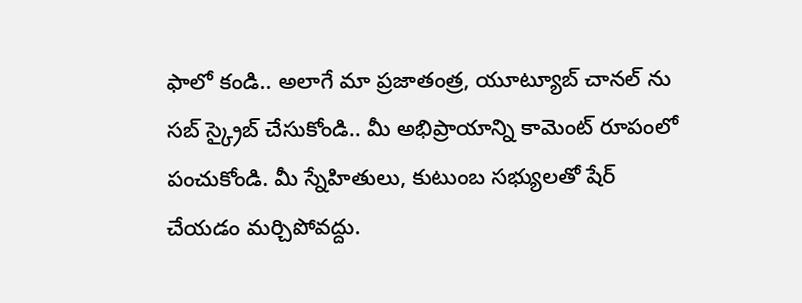ఫాలో కండి.. అలాగే మా ప్రజాతంత్ర, యూట్యూబ్ చానల్ ను సబ్ స్క్రైబ్ చేసుకోండి.. మీ అభిప్రాయాన్ని కామెంట్ రూపంలో పంచుకోండి. మీ స్నేహితులు, కుటుంబ సభ్యులతో షేర్ చేయడం మర్చిపోవద్దు.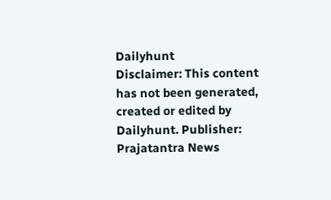Dailyhunt
Disclaimer: This content has not been generated, created or edited by Dailyhunt. Publisher: Prajatantra News